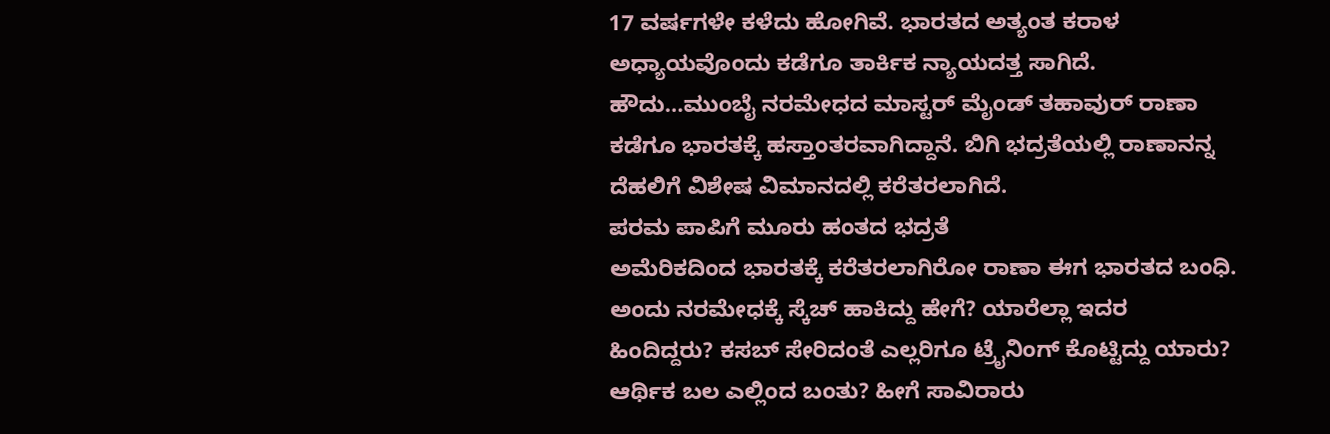17 ವರ್ಷಗಳೇ ಕಳೆದು ಹೋಗಿವೆ. ಭಾರತದ ಅತ್ಯಂತ ಕರಾಳ ಅಧ್ಯಾಯವೊಂದು ಕಡೆಗೂ ತಾರ್ಕಿಕ ನ್ಯಾಯದತ್ತ ಸಾಗಿದೆ. ಹೌದು…ಮುಂಬೈ ನರಮೇಧದ ಮಾಸ್ಟರ್ ಮೈಂಡ್ ತಹಾವುರ್ ರಾಣಾ ಕಡೆಗೂ ಭಾರತಕ್ಕೆ ಹಸ್ತಾಂತರವಾಗಿದ್ದಾನೆ. ಬಿಗಿ ಭದ್ರತೆಯಲ್ಲಿ ರಾಣಾನನ್ನ ದೆಹಲಿಗೆ ವಿಶೇಷ ವಿಮಾನದಲ್ಲಿ ಕರೆತರಲಾಗಿದೆ.
ಪರಮ ಪಾಪಿಗೆ ಮೂರು ಹಂತದ ಭದ್ರತೆ
ಅಮೆರಿಕದಿಂದ ಭಾರತಕ್ಕೆ ಕರೆತರಲಾಗಿರೋ ರಾಣಾ ಈಗ ಭಾರತದ ಬಂಧಿ. ಅಂದು ನರಮೇಧಕ್ಕೆ ಸ್ಕೆಚ್ ಹಾಕಿದ್ದು ಹೇಗೆ? ಯಾರೆಲ್ಲಾ ಇದರ ಹಿಂದಿದ್ದರು? ಕಸಬ್ ಸೇರಿದಂತೆ ಎಲ್ಲರಿಗೂ ಟ್ರೈನಿಂಗ್ ಕೊಟ್ಟಿದ್ದು ಯಾರು? ಆರ್ಥಿಕ ಬಲ ಎಲ್ಲಿಂದ ಬಂತು? ಹೀಗೆ ಸಾವಿರಾರು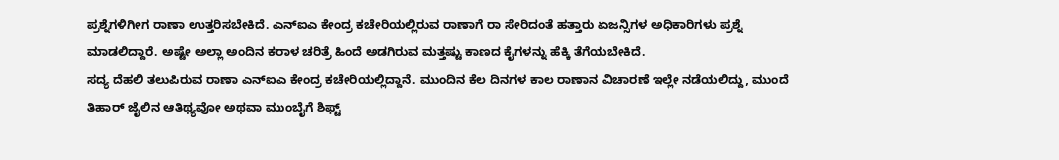ಪ್ರಶ್ನೆಗಳಿಗೀಗ ರಾಣಾ ಉತ್ತರಿಸಬೇಕಿದೆ. ಎನ್ಐಎ ಕೇಂದ್ರ ಕಚೇರಿಯಲ್ಲಿರುವ ರಾಣಾಗೆ ರಾ ಸೇರಿದಂತೆ ಹತ್ತಾರು ಏಜನ್ಸಿಗಳ ಅಧಿಕಾರಿಗಳು ಪ್ರಶ್ನೆ ಮಾಡಲಿದ್ದಾರೆ. ಅಷ್ಟೇ ಅಲ್ಲಾ ಅಂದಿನ ಕರಾಳ ಚರಿತ್ರೆ ಹಿಂದೆ ಅಡಗಿರುವ ಮತ್ತಷ್ಟು ಕಾಣದ ಕೈಗಳನ್ನು ಹೆಕ್ಕಿ ತೆಗೆಯಬೇಕಿದೆ.
ಸದ್ಯ ದೆಹಲಿ ತಲುಪಿರುವ ರಾಣಾ ಎನ್ಐಎ ಕೇಂದ್ರ ಕಚೇರಿಯಲ್ಲಿದ್ದಾನೆ. ಮುಂದಿನ ಕೆಲ ದಿನಗಳ ಕಾಲ ರಾಣಾನ ವಿಚಾರಣೆ ಇಲ್ಲೇ ನಡೆಯಲಿದ್ದು, ಮುಂದೆ ತಿಹಾರ್ ಜೈಲಿನ ಆತಿಥ್ಯವೋ ಅಥವಾ ಮುಂಬೈಗೆ ಶಿಫ್ಟ್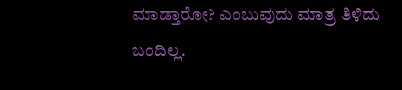ಮಾಡ್ತಾರೋ? ಎಂಬುವುದು ಮಾತ್ರ ತಿಳಿದು ಬಂದಿಲ್ಲ.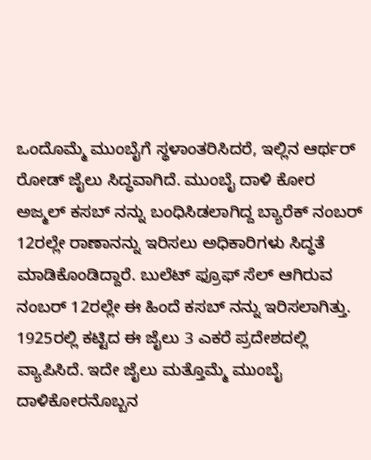ಒಂದೊಮ್ಮೆ ಮುಂಬೈಗೆ ಸ್ಥಳಾಂತರಿಸಿದರೆ, ಇಲ್ಲಿನ ಆರ್ಥರ್ ರೋಡ್ ಜೈಲು ಸಿದ್ಧವಾಗಿದೆ. ಮುಂಬೈ ದಾಳಿ ಕೋರ ಅಜ್ಮಲ್ ಕಸಬ್ ನನ್ನು ಬಂಧಿಸಿಡಲಾಗಿದ್ದ ಬ್ಯಾರೆಕ್ ನಂಬರ್ 12ರಲ್ಲೇ ರಾಣಾನನ್ನು ಇರಿಸಲು ಅಧಿಕಾರಿಗಳು ಸಿದ್ಧತೆ ಮಾಡಿಕೊಂಡಿದ್ದಾರೆ. ಬುಲೆಟ್ ಫ್ರೂಫ್ ಸೆಲ್ ಆಗಿರುವ ನಂಬರ್ 12ರಲ್ಲೇ ಈ ಹಿಂದೆ ಕಸಬ್ ನನ್ನು ಇರಿಸಲಾಗಿತ್ತು. 1925ರಲ್ಲಿ ಕಟ್ಟಿದ ಈ ಜೈಲು 3 ಎಕರೆ ಪ್ರದೇಶದಲ್ಲಿ ವ್ಯಾಪಿಸಿದೆ. ಇದೇ ಜೈಲು ಮತ್ತೊಮ್ಮೆ ಮುಂಬೈ ದಾಳಿಕೋರನೊಬ್ಬನ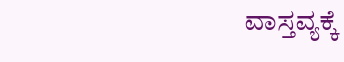ವಾಸ್ತವ್ಯಕ್ಕೆ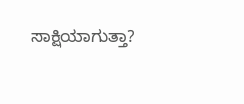ಸಾಕ್ಷಿಯಾಗುತ್ತಾ?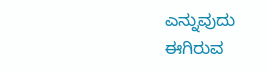ಎನ್ನುವುದು ಈಗಿರುವ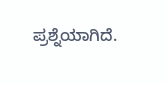ಪ್ರಶ್ನೆಯಾಗಿದೆ.